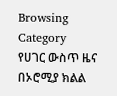Browsing Category
የሀገር ውስጥ ዜና
በኦሮሚያ ክልል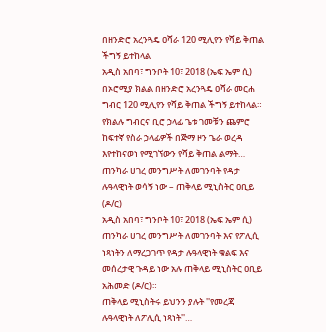በዘንድሮ አረንጓዴ ዐሻራ 120 ሚሊየን የሻይ ቅጠል ችግኝ ይተከላል
አዲስ አበባ፣ ግንቦት 10፣ 2018 (ኤፍ ኤም ሲ) በኦሮሚያ ክልል በዘንድሮ አረንጓዴ ዐሻራ መርሐ ግብር 120 ሚሊየን የሻይ ቅጠል ችግኝ ይተከላል።
የክልሉ ግብርና ቢሮ ኃላፊ ጌቱ ገመቹን ጨምሮ ከፍተኛ የስራ ኃላፊዎች በጅማ ዞን ጌራ ወረዳ እየተከናወነ የሚገኘውን የሻይ ቅጠል ልማት…
ጠንካራ ሀገረ መንግሥት ለመገንባት የዳታ ሉዓላዊነት ወሳኝ ነው – ጠቅላይ ሚኒስትር ዐቢይ (ዶ/ር)
አዲስ አበባ፣ ግንቦት 10፣ 2018 (ኤፍ ኤም ሲ) ጠንካራ ሀገረ መንግሥት ለመገንባት እና የፖሊሲ ነጻነትን ለማረጋገጥ የዳታ ሉዓላዊነት ቁልፍ እና መሰረታዊ ጉዳይ ነው አሉ ጠቅላይ ሚኒስትር ዐቢይ አሕመድ (ዶ/ር)።
ጠቅላይ ሚኒስትሩ ይህንን ያሉት ''የመረጃ ሉዓላዊነት ለፖሊሲ ነጻነት''…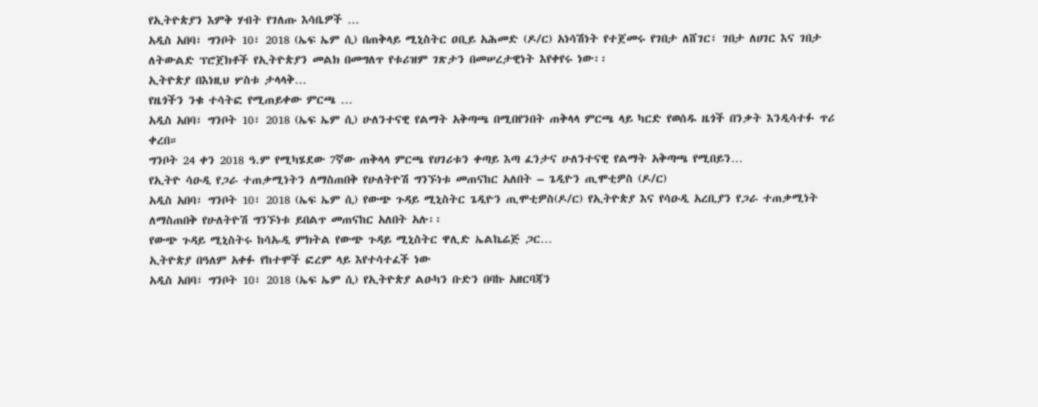የኢትዮጵያን እምቅ ሃብት የገለጡ እሳቤዎች …
አዲስ አበባ፣ ግንቦት 10፣ 2018 (ኤፍ ኤም ሲ) በጠቅላይ ሚኒስትር ዐቢይ አሕመድ (ዶ/ር) አነሳሽነት የተጀመሩ የገበታ ለሸገር፣ ገበታ ለሀገር እና ገበታ ለትውልድ ፕሮጀክቶች የኢትዮጵያን መልክ በመግለጥ የቱሪዝም ገጽታን በመሠረታዊነት እየቀየሩ ነው፡፡
ኢትዮጵያ በእነዚህ ሦስቱ ታላላቅ…
የዜጎችን ንቁ ተሳትፎ የሚጠይቀው ምርጫ …
አዲስ አበባ፣ ግንቦት 10፣ 2018 (ኤፍ ኤም ሲ) ሁለንተናዊ የልማት አቅጣጫ በሚበየንበት ጠቅላላ ምርጫ ላይ ካርድ የወሰዱ ዜጎች በንቃት እንዲሳተፉ ጥሪ ቀረበ።
ግንቦት 24 ቀን 2018 ዓ.ም የሚካሄደው 7ኛው ጠቅላላ ምርጫ የሀገሪቱን ቀጣይ እጣ ፈንታና ሁለንተናዊ የልማት አቅጣጫ የሚበይን…
የኢትዮ ሳዑዲ የጋራ ተጠቃሚነትን ለማስጠበቅ የሁለትዮሽ ግንኙነቱ መጠናከር አለበት – ጌዲዮን ጢሞቲዎስ (ዶ/ር)
አዲስ አበባ፣ ግንቦት 10፣ 2018 (ኤፍ ኤም ሲ) የውጭ ጉዳይ ሚኒስትር ጌዲዮን ጢሞቲዎስ(ዶ/ር) የኢትዮጵያ እና የሳዑዲ አረቢያን የጋራ ተጠቃሚነት ለማስጠበቅ የሁለትዮሽ ግንኙነቱ ይበልጥ መጠናከር አለበት አሉ፡፡
የውጭ ጉዳይ ሚኒስትሩ ከሳኡዲ ምክትል የውጭ ጉዳይ ሚኒስትር ዋሊድ ኤልኬሬጅ ጋር…
ኢትዮጵያ በዓለም አቀፉ የከተሞች ፎረም ላይ እየተሳተፈች ነው
አዲስ አበባ፣ ግንቦት 10፣ 2018 (ኤፍ ኤም ሲ) የኢትዮጵያ ልዑካን ቡድን በባኩ አዘርባጃን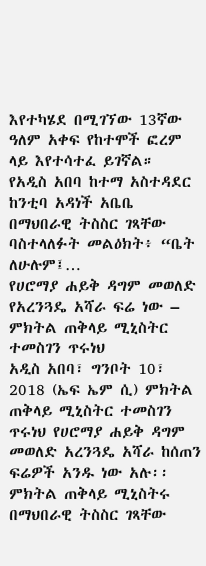እየተካሄደ በሚገኘው 13ኛው ዓለም አቀፍ የከተሞች ፎረም ላይ እየተሳተፈ ይገኛል።
የአዲስ አበባ ከተማ አስተዳደር ከንቲባ አዳነች አቤቤ በማህበራዊ ትስስር ገጻቸው ባስተላለፉት መልዕክት፥ “ቤት ለሁሉም፤…
የሀሮማያ ሐይቅ ዳግም መወለድ የአረንጓዴ አሻራ ፍሬ ነው – ምክትል ጠቅላይ ሚኒስትር ተመስገን ጥሩነህ
አዲስ አበባ፣ ግንቦት 10፣ 2018 (ኤፍ ኤም ሲ) ምክትል ጠቅላይ ሚኒስትር ተመስገን ጥሩነህ የሀሮማያ ሐይቅ ዳግም መወለድ አረንጓዴ አሻራ ከሰጠን ፍሬዎች አንዱ ነው አሉ፡፡
ምክትል ጠቅላይ ሚኒስትሩ በማህበራዊ ትስስር ገጻቸው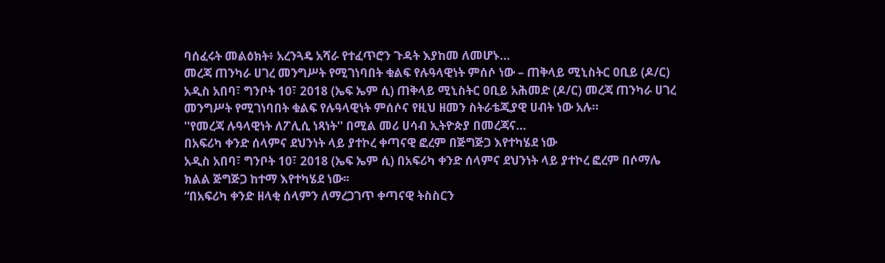ባሰፈሩት መልዕክት፥ አረንጓዴ አሻራ የተፈጥሮን ጉዳት እያከመ ለመሆኑ…
መረጃ ጠንካራ ሀገረ መንግሥት የሚገነባበት ቁልፍ የሉዓላዊነት ምሰሶ ነው – ጠቅላይ ሚኒስትር ዐቢይ (ዶ/ር)
አዲስ አበባ፣ ግንቦት 10፣ 2018 (ኤፍ ኤም ሲ) ጠቅላይ ሚኒስትር ዐቢይ አሕመድ (ዶ/ር) መረጃ ጠንካራ ሀገረ መንግሥት የሚገነባበት ቁልፍ የሉዓላዊነት ምሰሶና የዚህ ዘመን ስትራቴጂያዊ ሀብት ነው አሉ።
''የመረጃ ሉዓላዊነት ለፖሊሲ ነጻነት'' በሚል መሪ ሀሳብ ኢትዮጵያ በመረጃና…
በአፍሪካ ቀንድ ሰላምና ደህንነት ላይ ያተኮረ ቀጣናዊ ፎረም በጅግጅጋ እየተካሄደ ነው
አዲስ አበባ፣ ግንቦት 10፣ 2018 (ኤፍ ኤም ሲ) በአፍሪካ ቀንድ ሰላምና ደህንነት ላይ ያተኮረ ፎረም በሶማሌ ክልል ጅግጅጋ ከተማ እየተካሄደ ነው፡፡
“በአፍሪካ ቀንድ ዘላቂ ሰላምን ለማረጋገጥ ቀጣናዊ ትስስርን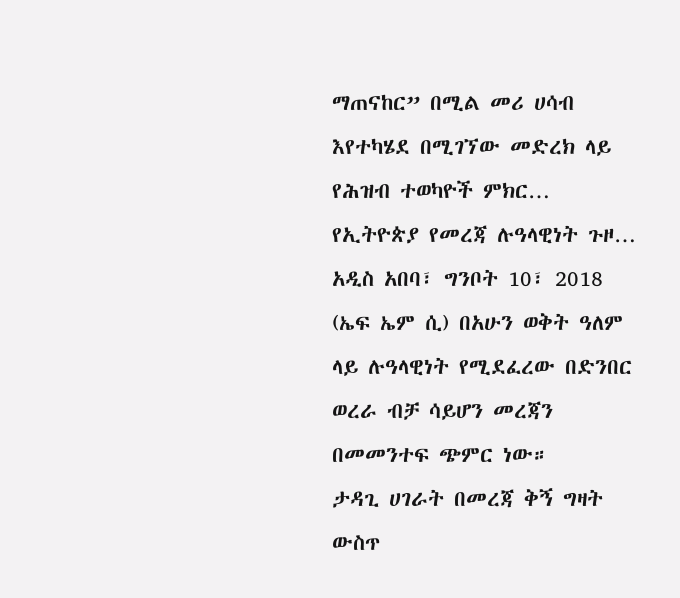ማጠናከር” በሚል መሪ ሀሳብ እየተካሄደ በሚገኘው መድረክ ላይ የሕዝብ ተወካዮች ምክር…
የኢትዮጵያ የመረጃ ሉዓላዊነት ጉዞ…
አዲስ አበባ፣ ግንቦት 10፣ 2018 (ኤፍ ኤም ሲ) በአሁን ወቅት ዓለም ላይ ሉዓላዊነት የሚደፈረው በድንበር ወረራ ብቻ ሳይሆን መረጃን በመመንተፍ ጭምር ነው።
ታዳጊ ሀገራት በመረጃ ቅኝ ግዛት ውስጥ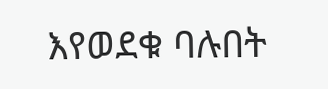እየወደቁ ባሉበት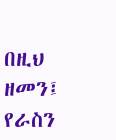በዚህ ዘመን፤ የራስን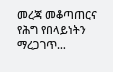መረጃ መቆጣጠርና የሕግ የበላይነትን ማረጋገጥ…